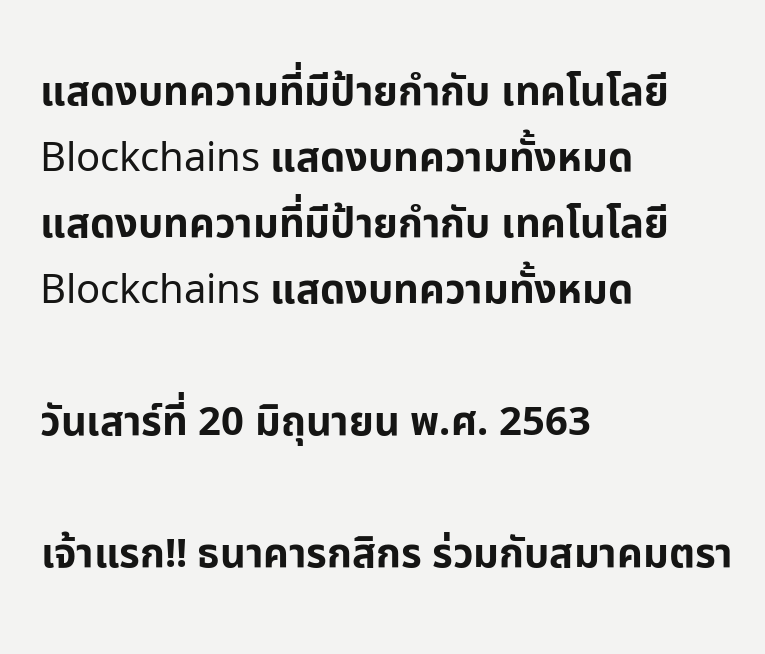แสดงบทความที่มีป้ายกำกับ เทคโนโลยี Blockchains แสดงบทความทั้งหมด
แสดงบทความที่มีป้ายกำกับ เทคโนโลยี Blockchains แสดงบทความทั้งหมด

วันเสาร์ที่ 20 มิถุนายน พ.ศ. 2563

เจ้าแรก!! ธนาคารกสิกร ร่วมกับสมาคมตรา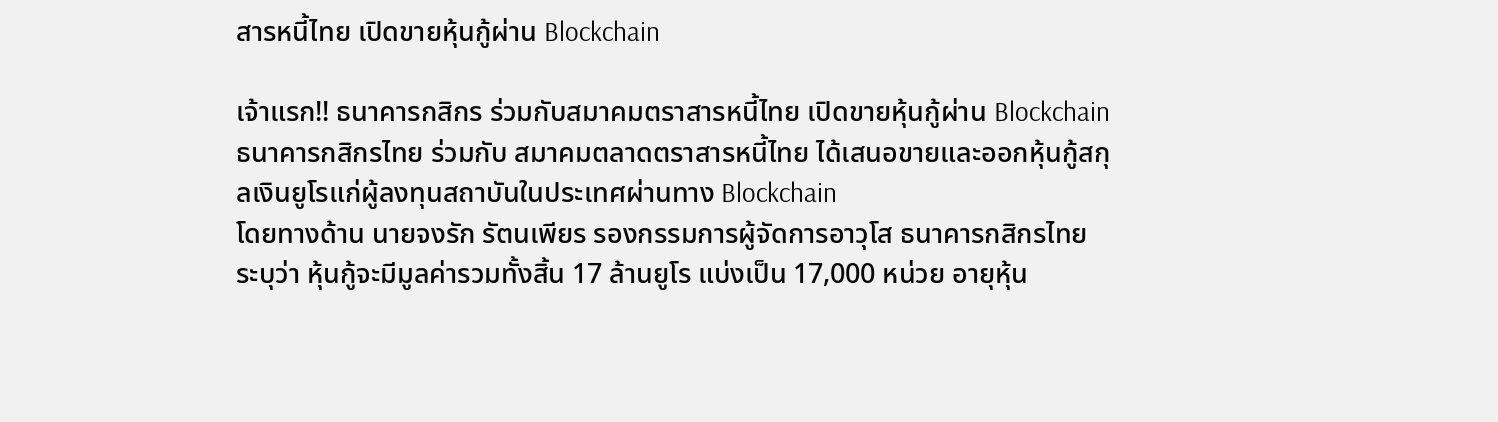สารหนี้ไทย เปิดขายหุ้นกู้ผ่าน Blockchain

เจ้าแรก!! ธนาคารกสิกร ร่วมกับสมาคมตราสารหนี้ไทย เปิดขายหุ้นกู้ผ่าน Blockchain
ธนาคารกสิกรไทย ร่วมกับ สมาคมตลาดตราสารหนี้ไทย ได้เสนอขายและออกหุ้นกู้สกุลเงินยูโรแก่ผู้ลงทุนสถาบันในประเทศผ่านทาง Blockchain
โดยทางด้าน นายจงรัก รัตนเพียร รองกรรมการผู้จัดการอาวุโส ธนาคารกสิกรไทย  ระบุว่า หุ้นกู้จะมีมูลค่ารวมทั้งสิ้น 17 ล้านยูโร แบ่งเป็น 17,000 หน่วย อายุหุ้น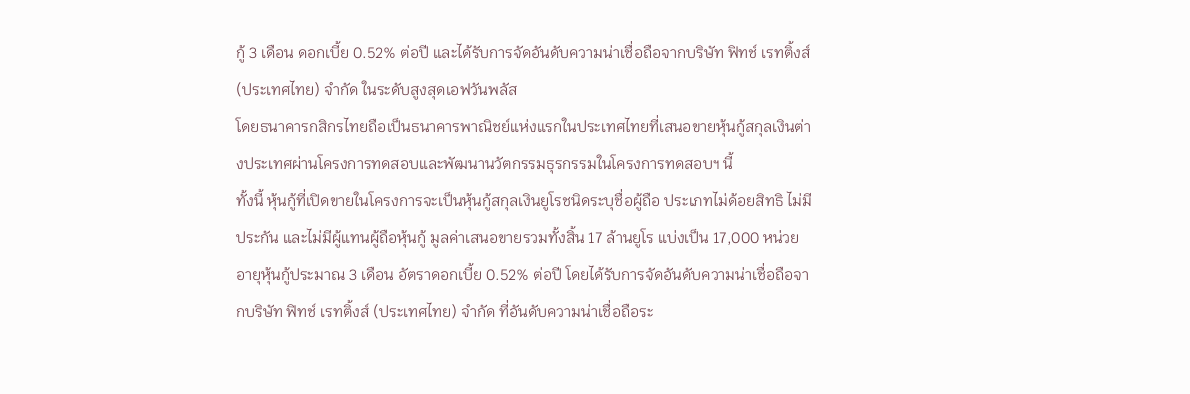กู้ 3 เดือน ดอกเบี้ย 0.52% ต่อปี และได้รับการจัดอันดับความน่าเชื่อถือจากบริษัท ฟิทช์ เรทติ้งส์ (ประเทศไทย) จำกัด ในระดับสูงสุดเอฟวันพลัส
โดยธนาคารกสิกรไทยถือเป็นธนาคารพาณิชย์แห่งแรกในประเทศไทยที่เสนอขายหุ้นกู้สกุลเงินต่างประเทศผ่านโครงการทดสอบและพัฒนานวัตกรรมธุรกรรมในโครงการทดสอบฯ นี้
ทั้งนี้ หุ้นกู้ที่เปิดขายในโครงการจะเป็นหุ้นกู้สกุลเงินยูโรชนิดระบุชื่อผู้ถือ ประเภทไม่ด้อยสิทธิ ไม่มีประกัน และไม่มีผู้แทนผู้ถือหุ้นกู้ มูลค่าเสนอขายรวมทั้งสิ้น 17 ล้านยูโร แบ่งเป็น 17,000 หน่วย อายุหุ้นกู้ประมาณ 3 เดือน อัตราดอกเบี้ย 0.52% ต่อปี โดยได้รับการจัดอันดับความน่าเชื่อถือจากบริษัท ฟิทช์ เรทติ้งส์ (ประเทศไทย) จำกัด ที่อันดับความน่าเชื่อถือระ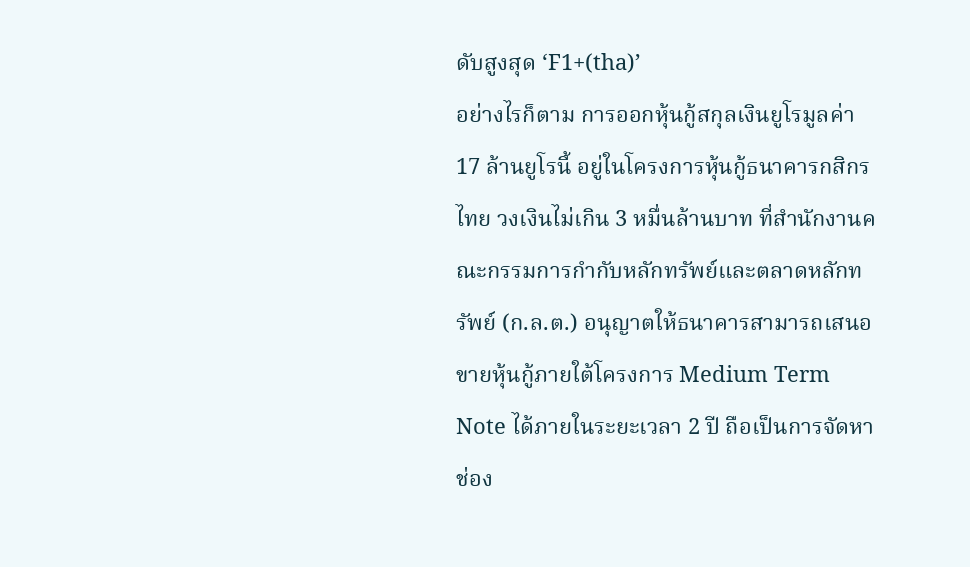ดับสูงสุด ‘F1+(tha)’
อย่างไรก็ตาม การออกหุ้นกู้สกุลเงินยูโรมูลค่า 17 ล้านยูโรนี้ อยู่ในโครงการหุ้นกู้ธนาคารกสิกรไทย วงเงินไม่เกิน 3 หมื่นล้านบาท ที่สำนักงานคณะกรรมการกำกับหลักทรัพย์และตลาดหลักทรัพย์ (ก.ล.ต.) อนุญาตให้ธนาคารสามารถเสนอขายหุ้นกู้ภายใต้โครงการ Medium Term Note ได้ภายในระยะเวลา 2 ปี ถือเป็นการจัดหาช่อง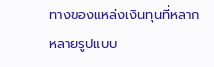ทางของแหล่งเงินทุนที่หลากหลายรูปแบบ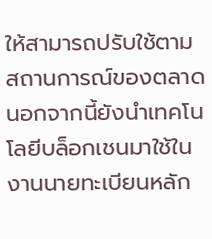ให้สามารถปรับใช้ตามสถานการณ์ของตลาด
นอกจากนี้ยังนำเทคโนโลยีบล็อกเชนมาใช้ในงานนายทะเบียนหลัก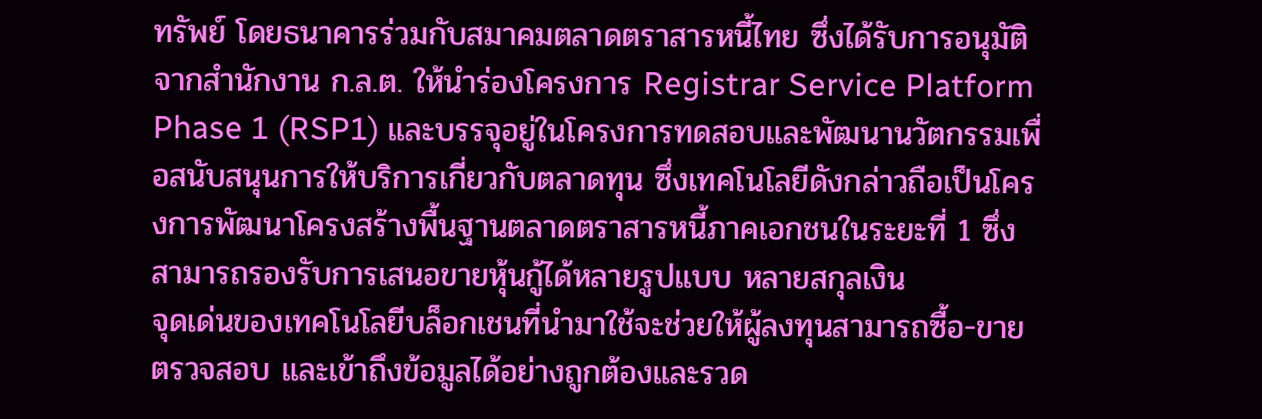ทรัพย์ โดยธนาคารร่วมกับสมาคมตลาดตราสารหนี้ไทย ซึ่งได้รับการอนุมัติจากสำนักงาน ก.ล.ต. ให้นำร่องโครงการ Registrar Service Platform Phase 1 (RSP1) และบรรจุอยู่ในโครงการทดสอบและพัฒนานวัตกรรมเพื่อสนับสนุนการให้บริการเกี่ยวกับตลาดทุน ซึ่งเทคโนโลยีดังกล่าวถือเป็นโครงการพัฒนาโครงสร้างพื้นฐานตลาดตราสารหนี้ภาคเอกชนในระยะที่ 1 ซึ่งสามารถรองรับการเสนอขายหุ้นกู้ได้หลายรูปแบบ หลายสกุลเงิน
จุดเด่นของเทคโนโลยีบล็อกเชนที่นำมาใช้จะช่วยให้ผู้ลงทุนสามารถซื้อ-ขาย ตรวจสอบ และเข้าถึงข้อมูลได้อย่างถูกต้องและรวด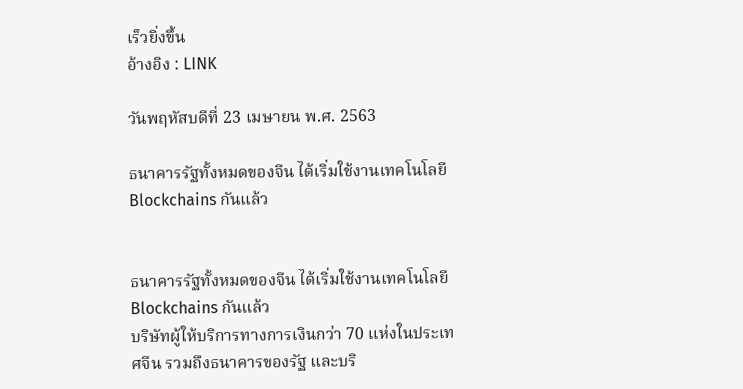เร็วยิ่งขึ้น
อ้างอิง : LINK

วันพฤหัสบดีที่ 23 เมษายน พ.ศ. 2563

ธนาคารรัฐทั้งหมดของจีน ได้เริ่มใช้งานเทคโนโลยี Blockchains กันแล้ว


ธนาคารรัฐทั้งหมดของจีน ได้เริ่มใช้งานเทคโนโลยี Blockchains กันแล้ว
บริษัทผู้ให้บริการทางการเงินกว่า 70 แห่งในประเทศจีน รวมถึงธนาคารของรัฐ และบริ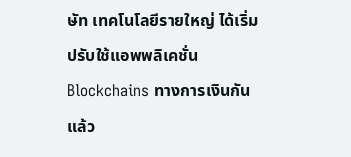ษัท เทคโนโลยีรายใหญ่ ได้เริ่มปรับใช้แอพพลิเคชั่น Blockchains ทางการเงินกันแล้ว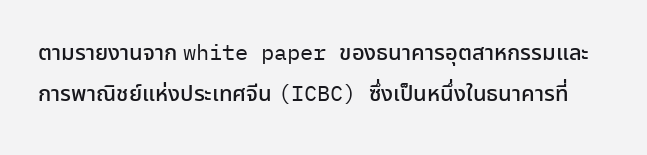ตามรายงานจาก white paper ของธนาคารอุตสาหกรรมและการพาณิชย์แห่งประเทศจีน (ICBC) ซึ่งเป็นหนึ่งในธนาคารที่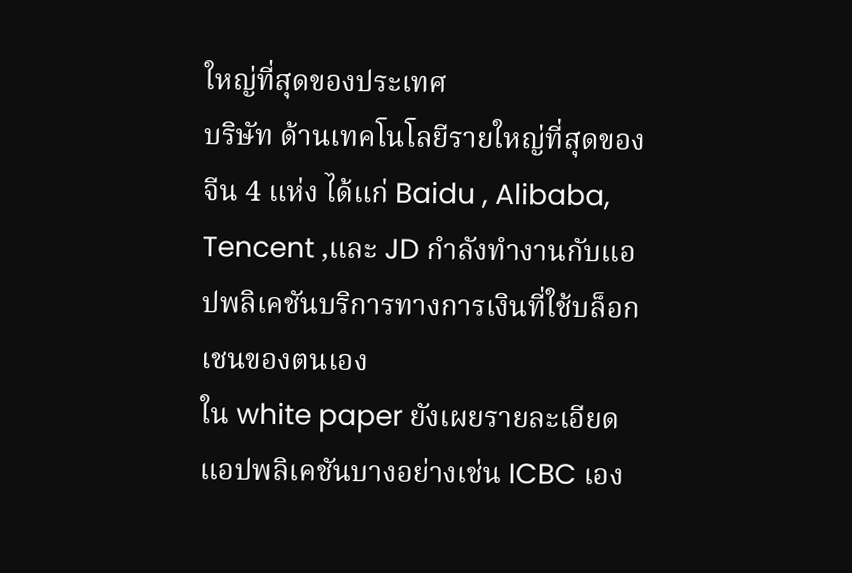ใหญ่ที่สุดของประเทศ
บริษัท ด้านเทคโนโลยีรายใหญ่ที่สุดของจีน 4 แห่ง ได้แก่ Baidu , Alibaba, Tencent ,และ JD กำลังทำงานกับแอปพลิเคชันบริการทางการเงินที่ใช้บล็อกเชนของตนเอง
ใน white paper ยังเผยรายละเอียดแอปพลิเคชันบางอย่างเช่น ICBC เอง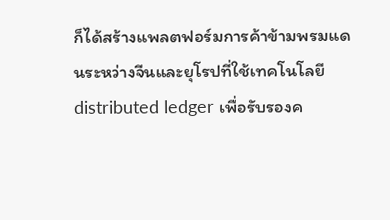ก็ได้สร้างแพลตฟอร์มการค้าข้ามพรมแดนระหว่างจีนและยุโรปที่ใช้เทคโนโลยี distributed ledger เพื่อรับรองค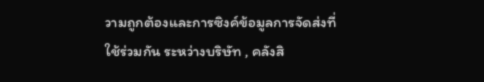วามถูกต้องและการซิงค์ข้อมูลการจัดส่งที่ใช้ร่วมกัน ระหว่างบริษัท , คลังสิ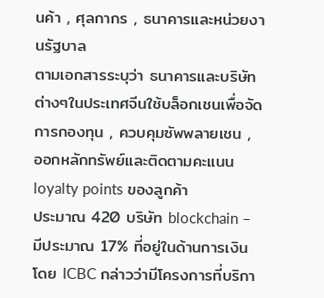นค้า , ศุลกากร , ธนาคารและหน่วยงานรัฐบาล
ตามเอกสารระบุว่า ธนาคารและบริษัทต่างๆในประเทศจีนใช้บล็อกเชนเพื่อจัดการกองทุน , ควบคุมซัพพลายเชน , ออกหลักทรัพย์และติดตามคะแนน loyalty points ของลูกค้า
ประมาณ 420 บริษัท blockchain – มีประมาณ 17% ที่อยู่ในด้านการเงิน โดย ICBC กล่าวว่ามีโครงการที่บริกา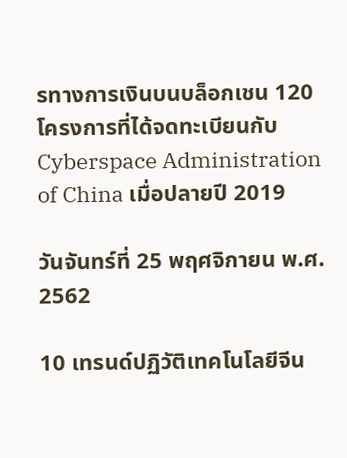รทางการเงินบนบล็อกเชน 120 โครงการที่ได้จดทะเบียนกับ Cyberspace Administration of China เมื่อปลายปี 2019

วันจันทร์ที่ 25 พฤศจิกายน พ.ศ. 2562

10 เทรนด์ปฏิวัติเทคโนโลยีจีน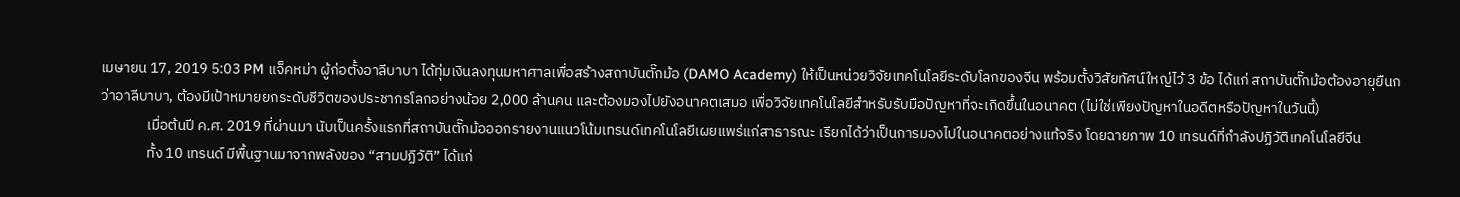เมษายน 17, 2019 5:03 PM แจ็คหม่า ผู้ก่อตั้งอาลีบาบา ได้ทุ่มเงินลงทุนมหาศาลเพื่อสร้างสถาบันตั๊กม้อ (DAMO Academy) ให้เป็นหน่วยวิจัยเทคโนโลยีระดับโลกของจีน พร้อมตั้งวิสัยทัศน์ใหญ่ไว้ 3 ข้อ ได้แก่ สถาบันตั๊กม้อต้องอายุยืนกว่าอาลีบาบา, ต้องมีเป้าหมายยกระดับชีวิตของประชากรโลกอย่างน้อย 2,000 ล้านคน และต้องมองไปยังอนาคตเสมอ เพื่อวิจัยเทคโนโลยีสำหรับรับมือปัญหาที่จะเกิดขึ้นในอนาคต (ไม่ใช่เพียงปัญหาในอดีตหรือปัญหาในวันนี้)
              เมื่อต้นปี ค.ศ. 2019 ที่ผ่านมา นับเป็นครั้งแรกที่สถาบันตั๊กม้อออกรายงานแนวโน้มเทรนด์เทคโนโลยีเผยแพร่แก่สาธารณะ เรียกได้ว่าเป็นการมองไปในอนาคตอย่างแท้จริง โดยฉายภาพ 10 เทรนด์ที่กำลังปฏิวัติเทคโนโลยีจีน
              ทั้ง 10 เทรนด์ มีพื้นฐานมาจากพลังของ “สามปฏิวัติ” ได้แก่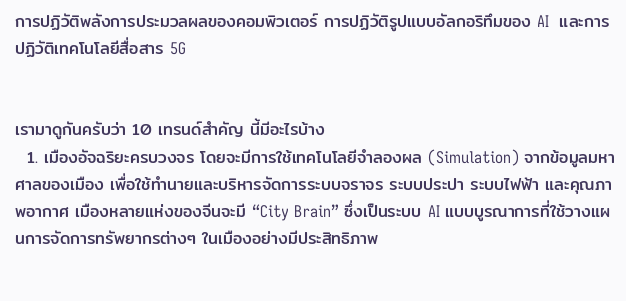การปฏิวัติพลังการประมวลผลของคอมพิวเตอร์ การปฏิวัติรูปแบบอัลกอริทึมของ AI  และการปฏิวัติเทคโนโลยีสื่อสาร 5G


เรามาดูกันครับว่า 10 เทรนด์สำคัญ นี้มีอะไรบ้าง
  1. เมืองอัจฉริยะครบวงจร โดยจะมีการใช้เทคโนโลยีจำลองผล (Simulation) จากข้อมูลมหาศาลของเมือง เพื่อใช้ทำนายและบริหารจัดการระบบจราจร ระบบประปา ระบบไฟฟ้า และคุณภาพอากาศ เมืองหลายแห่งของจีนจะมี “City Brain” ซึ่งเป็นระบบ AI แบบบูรณาการที่ใช้วางแผนการจัดการทรัพยากรต่างๆ ในเมืองอย่างมีประสิทธิภาพ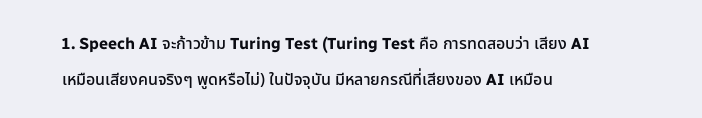1. Speech AI จะก้าวข้าม Turing Test (Turing Test คือ การทดสอบว่า เสียง AI เหมือนเสียงคนจริงๆ พูดหรือไม่) ในปัจจุบัน มีหลายกรณีที่เสียงของ AI เหมือน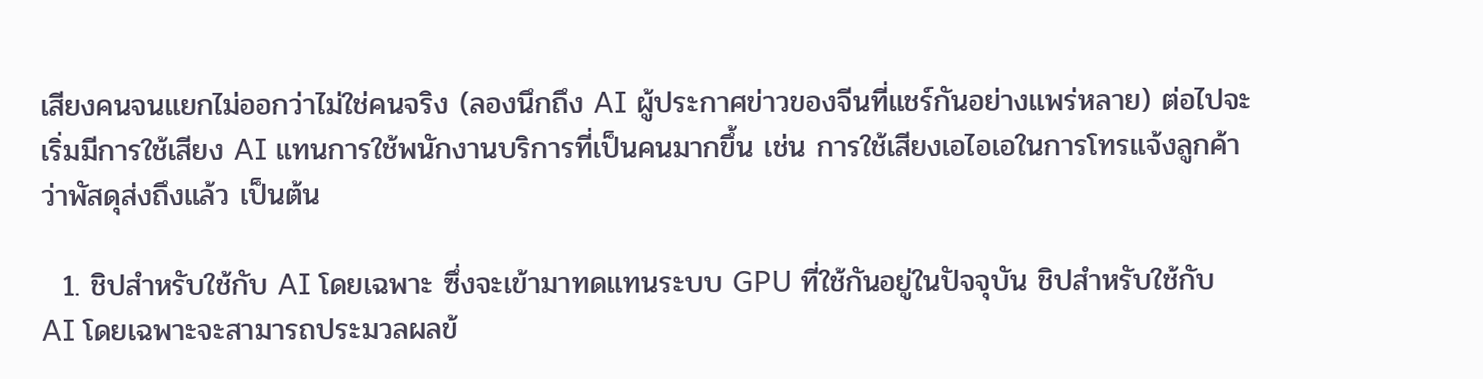เสียงคนจนแยกไม่ออกว่าไม่ใช่คนจริง (ลองนึกถึง AI ผู้ประกาศข่าวของจีนที่แชร์กันอย่างแพร่หลาย) ต่อไปจะเริ่มมีการใช้เสียง AI แทนการใช้พนักงานบริการที่เป็นคนมากขึ้น เช่น การใช้เสียงเอไอเอในการโทรแจ้งลูกค้าว่าพัสดุส่งถึงแล้ว เป็นต้น

  1. ชิปสำหรับใช้กับ AI โดยเฉพาะ ซึ่งจะเข้ามาทดแทนระบบ GPU ที่ใช้กันอยู่ในปัจจุบัน ชิปสำหรับใช้กับ AI โดยเฉพาะจะสามารถประมวลผลข้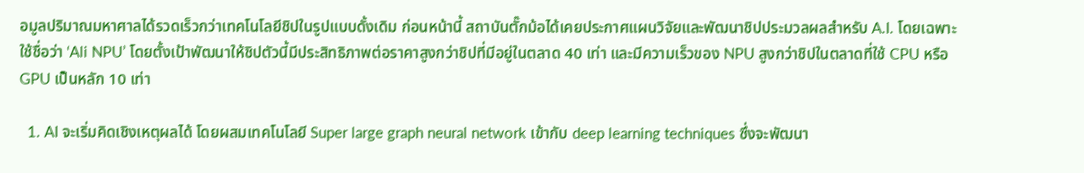อมูลปริมาณมหาศาลได้รวดเร็วกว่าเทคโนโลยีชิปในรูปแบบดั้งเดิม ก่อนหน้านี้ สถาบันตั๊กม้อได้เคยประกาศแผนวิจัยและพัฒนาชิปประมวลผลสำหรับ A.I. โดยเฉพาะ ใช้ชื่อว่า ‘Ali NPU’ โดยตั้งเป้าพัฒนาให้ชิปตัวนี้มีประสิทธิภาพต่อราคาสูงกว่าชิปที่มีอยู่ในตลาด 40 เท่า และมีความเร็วของ NPU สูงกว่าชิปในตลาดที่ใช้ CPU หรือ GPU เป็นหลัก 10 เท่า

  1. AI จะเริ่มคิดเชิงเหตุผลได้ โดยผสมเทคโนโลยี Super large graph neural network เข้ากับ deep learning techniques ซึ่งจะพัฒนา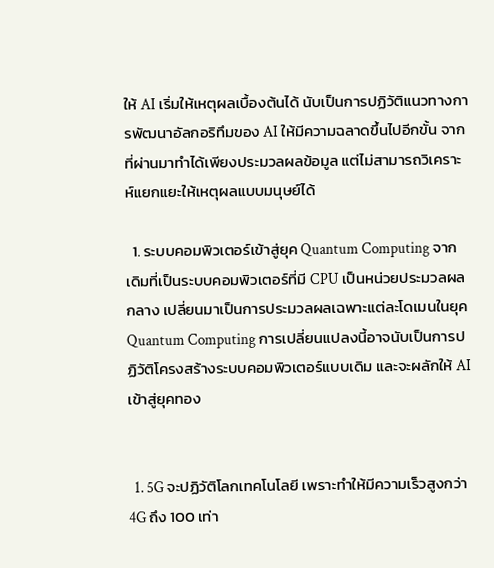ให้ AI เริ่มให้เหตุผลเบื้องต้นได้ นับเป็นการปฏิวัติแนวทางการพัฒนาอัลกอริทึมของ AI ให้มีความฉลาดขึ้นไปอีกขั้น จากที่ผ่านมาทำได้เพียงประมวลผลข้อมูล แต่ไม่สามารถวิเคราะห์แยกแยะให้เหตุผลแบบมนุษย์ได้

  1. ระบบคอมพิวเตอร์เข้าสู่ยุค Quantum Computing จากเดิมที่เป็นระบบคอมพิวเตอร์ที่มี CPU เป็นหน่วยประมวลผลกลาง เปลี่ยนมาเป็นการประมวลผลเฉพาะแต่ละโดเมนในยุค Quantum Computing การเปลี่ยนแปลงนี้อาจนับเป็นการปฏิวัติโครงสร้างระบบคอมพิวเตอร์แบบเดิม และจะผลักให้ AI เข้าสู่ยุคทอง


  1. 5G จะปฏิวัติโลกเทคโนโลยี เพราะทำให้มีความเร็วสูงกว่า 4G ถึง 100 เท่า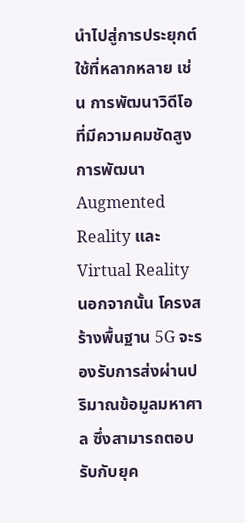นำไปสู่การประยุกต์ใช้ที่หลากหลาย เช่น การพัฒนาวิดีโอที่มีความคมชัดสูง การพัฒนา Augmented Reality และ Virtual Reality นอกจากนั้น โครงสร้างพื้นฐาน 5G จะรองรับการส่งผ่านปริมาณข้อมูลมหาศาล ซึ่งสามารถตอบรับกับยุค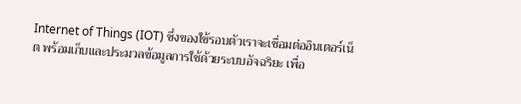Internet of Things (IOT) ซึ่งของใช้รอบตัวเราจะเชื่อมต่ออินเตอร์เน็ต พร้อมเก็บและประมวลข้อมูลการใช้ด้วยระบบอัจฉริยะ เพื่อ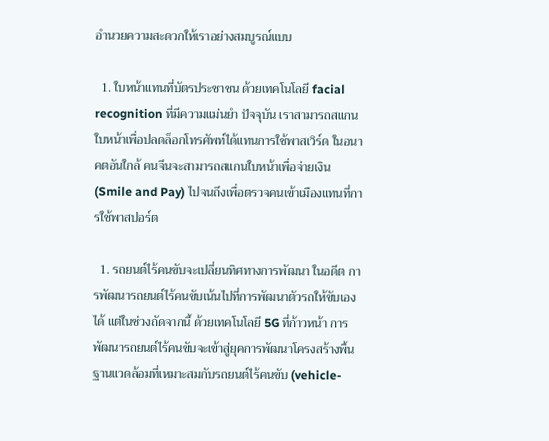อำนวยความสะดวกให้เราอย่างสมบูรณ์แบบ

  1. ใบหน้าแทนที่บัตรประชาชน ด้วยเทคโนโลยี facial recognition ที่มีความแม่นยำ ปัจจุบัน เราสามารถสแกนใบหน้าเพื่อปลดล็อกโทรศัพท์ได้แทนการใช้พาสเวิร์ด ในอนาคตอันใกล้ คนจีนจะสามารถสแกนใบหน้าเพื่อจ่ายเงิน (Smile and Pay) ไปจนถึงเพื่อตรวจคนเข้าเมืองแทนที่การใช้พาสปอร์ต

  1. รถยนต์ไร้คนขับจะเปลี่ยนทิศทางการพัฒนา ในอดีต การพัฒนารถยนต์ไร้คนขับเน้นไปที่การพัฒนาตัวรถให้ขับเองได้ แต่ในช่วงถัดจากนี้ ด้วยเทคโนโลยี 5G ที่ก้าวหน้า การพัฒนารถยนต์ไร้คนขับจะเข้าสู่ยุคการพัฒนาโครงสร้างพื้นฐานแวดล้อมที่เหมาะสมกับรถยนต์ไร้คนขับ (vehicle-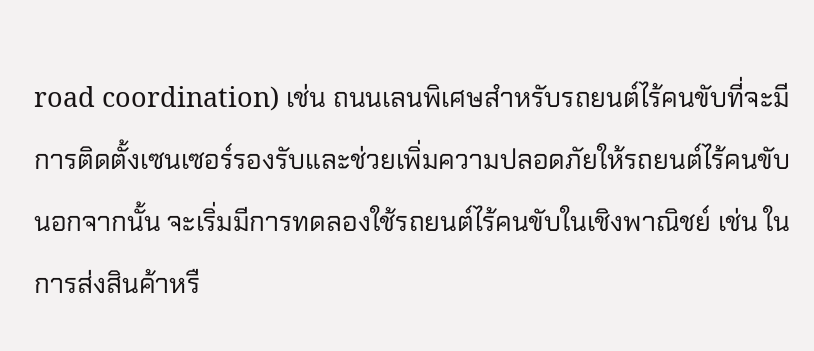road coordination) เช่น ถนนเลนพิเศษสำหรับรถยนต์ไร้คนขับที่จะมีการติดตั้งเซนเซอร์รองรับและช่วยเพิ่มความปลอดภัยให้รถยนต์ไร้คนขับ นอกจากนั้น จะเริ่มมีการทดลองใช้รถยนต์ไร้คนขับในเชิงพาณิชย์ เช่น ในการส่งสินค้าหรื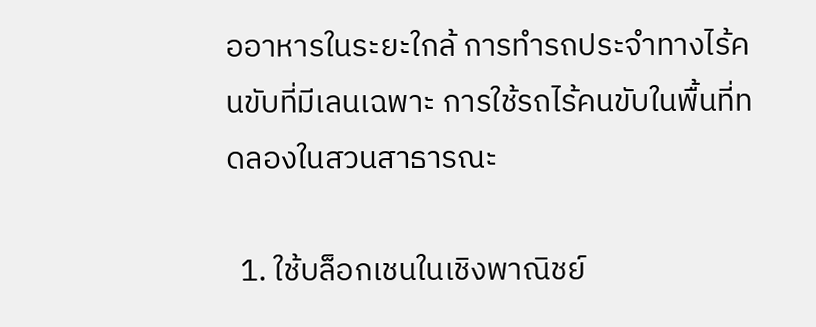ออาหารในระยะใกล้ การทำรถประจำทางไร้คนขับที่มีเลนเฉพาะ การใช้รถไร้คนขับในพื้นที่ทดลองในสวนสาธารณะ

  1. ใช้บล็อกเชนในเชิงพาณิชย์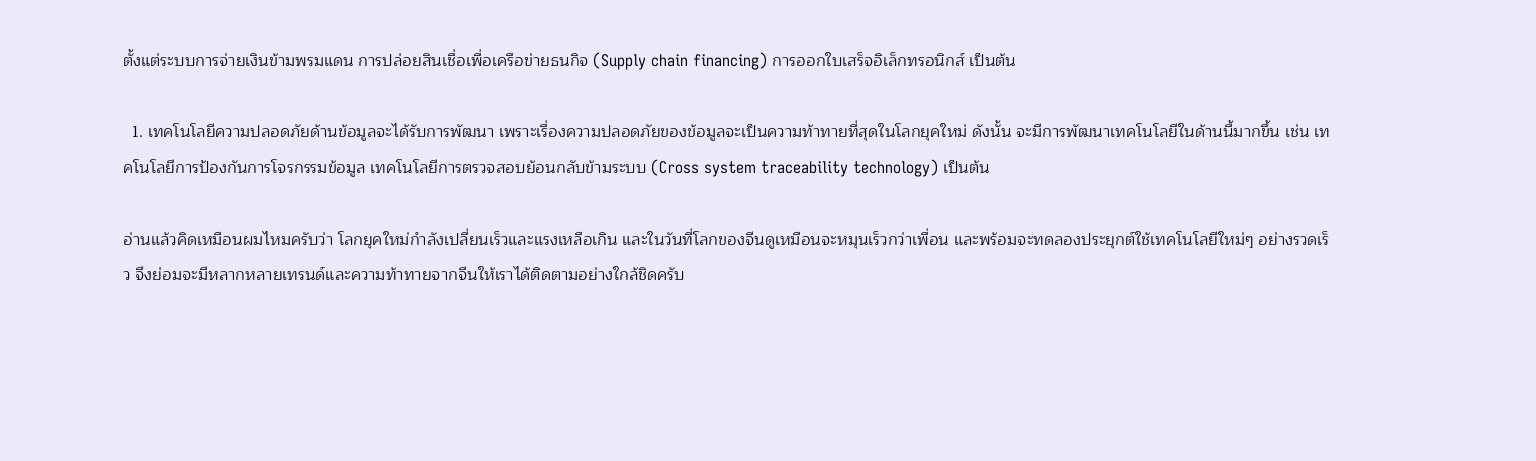ตั้งแต่ระบบการจ่ายเงินข้ามพรมแดน การปล่อยสินเชื่อเพื่อเครือข่ายธนกิจ (Supply chain financing) การออกใบเสร็จอิเล็กทรอนิกส์ เป็นต้น

  1. เทคโนโลยีความปลอดภัยด้านข้อมูลจะได้รับการพัฒนา เพราะเรื่องความปลอดภัยของข้อมูลจะเป็นความท้าทายที่สุดในโลกยุคใหม่ ดังนั้น จะมีการพัฒนาเทคโนโลยีในด้านนี้มากขึ้น เช่น เทคโนโลยีการป้องกันการโจรกรรมข้อมูล เทคโนโลยีการตรวจสอบย้อนกลับข้ามระบบ (Cross system traceability technology) เป็นต้น

อ่านแล้วคิดเหมือนผมไหมครับว่า โลกยุคใหม่กำลังเปลี่ยนเร็วและแรงเหลือเกิน และในวันที่โลกของจีนดูเหมือนจะหมุนเร็วกว่าเพื่อน และพร้อมจะทดลองประยุกต์ใช้เทคโนโลยีใหม่ๆ อย่างรวดเร็ว จึงย่อมจะมีหลากหลายเทรนด์และความท้าทายจากจีนให้เราได้ติดตามอย่างใกล้ชิดครับ